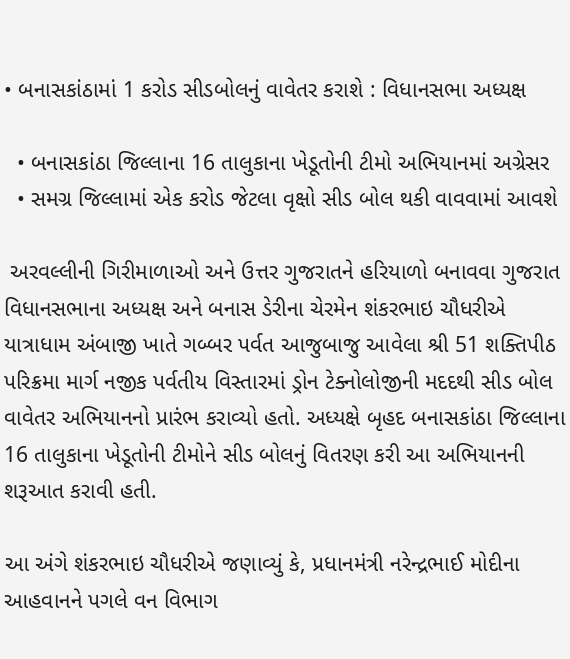• બનાસકાંઠામાં 1 કરોડ સીડબોલનું વાવેતર કરાશે : વિધાનસભા અધ્યક્ષ

  • બનાસકાંઠા જિલ્લાના 16 તાલુકાના ખેડૂતોની ટીમો અભિયાનમાં અગ્રેસર
  • સમગ્ર જિલ્લામાં એક કરોડ જેટલા વૃક્ષો સીડ બોલ થકી વાવવામાં આવશે

 અરવલ્લીની ગિરીમાળાઓ અને ઉત્તર ગુજરાતને હરિયાળો બનાવવા ગુજરાત વિધાનસભાના અધ્યક્ષ અને બનાસ ડેરીના ચેરમેન શંકરભાઇ ચૌધરીએ યાત્રાધામ અંબાજી ખાતે ગબ્બર પર્વત આજુબાજુ આવેલા શ્રી 51 શક્તિપીઠ પરિક્રમા માર્ગ નજીક પર્વતીય વિસ્તારમાં ડ્રોન ટેક્નોલોજીની મદદથી સીડ બોલ વાવેતર અભિયાનનો પ્રારંભ કરાવ્યો હતો. અધ્યક્ષે બૃહદ બનાસકાંઠા જિલ્લાના 16 તાલુકાના ખેડૂતોની ટીમોને સીડ બોલનું વિતરણ કરી આ અભિયાનની શરૂઆત કરાવી હતી.

આ અંગે શંકરભાઇ ચૌધરીએ જણાવ્યું કે, પ્રધાનમંત્રી નરેન્દ્રભાઈ મોદીના આહવાનને પગલે વન વિભાગ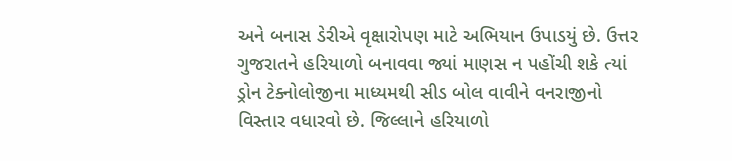અને બનાસ ડેરીએ વૃક્ષારોપણ માટે અભિયાન ઉપાડયું છે. ઉત્તર ગુજરાતને હરિયાળો બનાવવા જ્યાં માણસ ન પહોંચી શકે ત્યાં ડ્રોન ટેક્નોલોજીના માધ્યમથી સીડ બોલ વાવીને વનરાજીનો વિસ્તાર વધારવો છે. જિલ્લાને હરિયાળો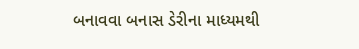બનાવવા બનાસ ડેરીના માધ્યમથી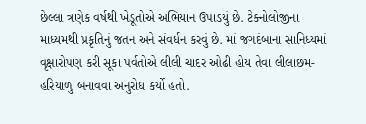છેલ્લા ત્રણેક વર્ષથી ખેડૂતોએ અભિયાન ઉપાડયું છે. ટેક્નોલોજીના માધ્યમથી પ્રકૃતિનું જતન અને સંવર્ધન કરવું છે. માં જગદંબાના સાનિધ્યમાં વૃક્ષારોપણ કરી સૂકા પર્વતોએ લીલી ચાદર ઓઢી હોય તેવા લીલાછમ- હરિયાળુ બનાવવા અનુરોધ કર્યો હતો.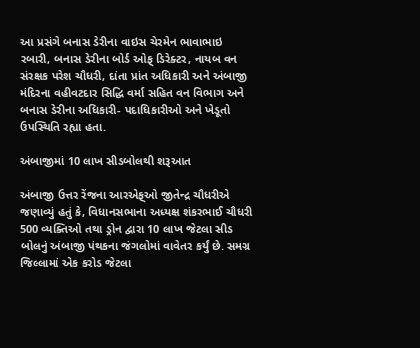આ પ્રસંગે બનાસ ડેરીના વાઇસ ચેરમેન ભાવાભાઇ રબારી, બનાસ ડેરીના બોર્ડ ઓફ્ ડિરેક્ટર, નાયબ વન સંરક્ષક પરેશ ચૌધરી, દાંતા પ્રાંત અધિકારી અને અંબાજી મંદિરના વહીવટદાર સિદ્ધિ વર્મા સહિત વન વિભાગ અને બનાસ ડેરીના અધિકારી- પદાધિકારીઓ અને ખેડૂતો ઉપસ્થિતિ રહ્યા હતા.

અંબાજીમાં 10 લાખ સીડબોલથી શરૂઆત

અંબાજી ઉત્તર રેંજના આરએફ્ઓ જીતેન્દ્ર ચૌધરીએ જણાવ્યું હતું કે, વિધાનસભાના અધ્યક્ષ શંકરભાઈ ચૌધરી 500 વ્યક્તિઓ તથા ડ્રોન દ્વારા 10 લાખ જેટલા સીડ બોલનું અંબાજી પંથકના જંગલોમાં વાવેતર કર્યું છે. સમગ્ર જિલ્લામાં એક કરોડ જેટલા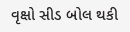વૃક્ષો સીડ બોલ થકી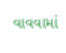વાવવામાં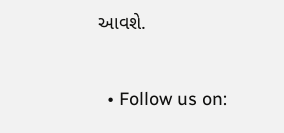આવશે.


  • Follow us on: